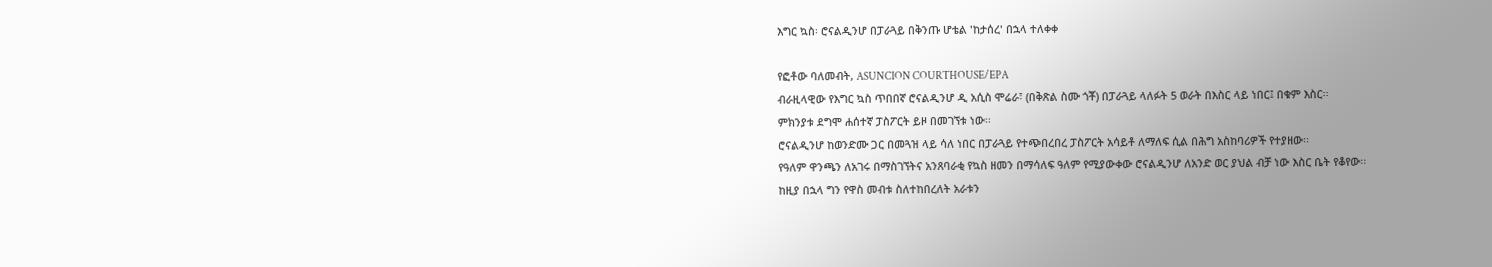እግር ኳስ፡ ሮናልዲንሆ በፓራጓይ በቅንጡ ሆቴል 'ከታሰረ' በኋላ ተለቀቀ

የፎቶው ባለመብት, ASUNCION COURTHOUSE/EPA
ብራዚላዊው የእግር ኳስ ጥበበኛ ሮናልዲንሆ ዲ አሲስ ሞሬራ፣ (በቅጽል ስሙ ጎቾ) በፓራጓይ ላለፉት 5 ወራት በእስር ላይ ነበር፤ በቁም እስር፡፡
ምክንያቱ ደግሞ ሐሰተኛ ፓስፖርት ይዞ በመገኘቱ ነው፡፡
ሮናልዲንሆ ከወንድሙ ጋር በመጓዝ ላይ ሳለ ነበር በፓራጓይ የተጭበረበረ ፓስፖርት አሳይቶ ለማለፍ ሲል በሕግ አስከባሪዎች የተያዘው፡፡
የዓለም ዋንጫን ለአገሩ በማስገኘትና አንጸባራቂ የኳስ ዘመን በማሳለፍ ዓለም የሚያውቀው ሮናልዲንሆ ለአንድ ወር ያህል ብቻ ነው እስር ቤት የቆየው፡፡
ከዚያ በኋላ ግን የዋስ መብቱ ስለተከበረለት አራቱን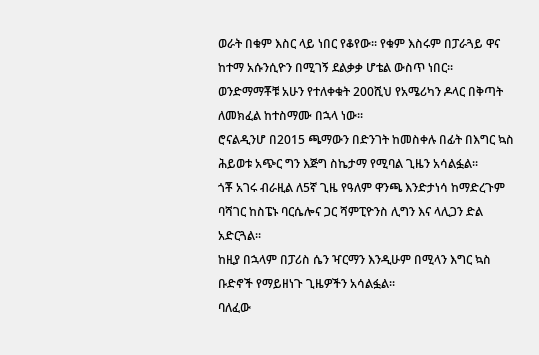ወራት በቁም እስር ላይ ነበር የቆየው፡፡ የቁም እስሩም በፓራጓይ ዋና ከተማ አሱንሲዮን በሚገኝ ደልቃቃ ሆቴል ውስጥ ነበር፡፡
ወንድማማቾቹ አሁን የተለቀቁት 200ሺህ የአሜሪካን ዶላር በቅጣት ለመክፈል ከተስማሙ በኋላ ነው፡፡
ሮናልዲንሆ በ2015 ጫማውን በድንገት ከመስቀሉ በፊት በእግር ኳስ ሕይወቱ አጭር ግን እጅግ ስኬታማ የሚባል ጊዜን አሳልፏል፡፡
ጎቾ አገሩ ብራዚል ለ5ኛ ጊዜ የዓለም ዋንጫ እንድታነሳ ከማድረጉም ባሻገር ከስፔኑ ባርሴሎና ጋር ሻምፒዮንስ ሊግን እና ላሊጋን ድል አድርጓል፡፡
ከዚያ በኋላም በፓሪስ ሴን ዣርማን እንዲሁም በሚላን እግር ኳስ ቡድኖች የማይዘነጉ ጊዜዎችን አሳልፏል፡፡
ባለፈው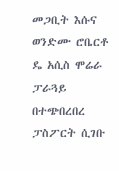መጋቢት እሱና ወንድሙ ሮቤርቶ ዴ አሲስ ሞሬራ ፓራጓይ በተጭበረበረ ፓስፖርት ሲገቡ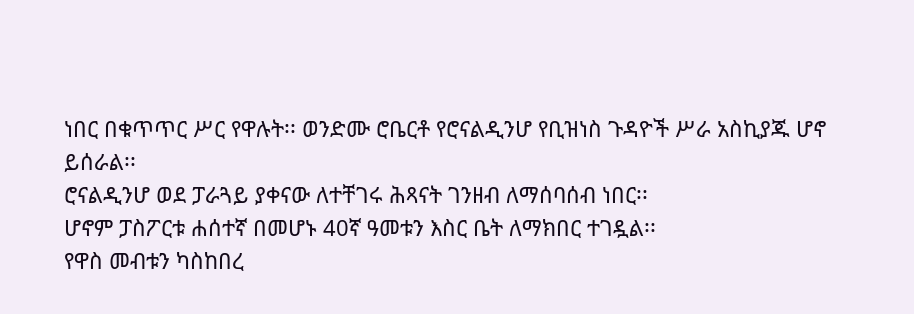ነበር በቁጥጥር ሥር የዋሉት፡፡ ወንድሙ ሮቤርቶ የሮናልዲንሆ የቢዝነስ ጉዳዮች ሥራ አስኪያጁ ሆኖ ይሰራል፡፡
ሮናልዲንሆ ወደ ፓራጓይ ያቀናው ለተቸገሩ ሕጻናት ገንዘብ ለማሰባሰብ ነበር፡፡
ሆኖም ፓስፖርቱ ሐሰተኛ በመሆኑ 40ኛ ዓመቱን እስር ቤት ለማክበር ተገዷል፡፡
የዋስ መብቱን ካስከበረ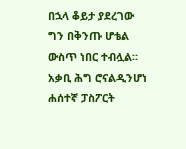በኋላ ቆይታ ያደረገው ግን በቅንጡ ሆቴል ውስጥ ነበር ተብሏል፡፡
አቃቢ ሕግ ሮናልዲንሆነ ሐሰተኛ ፓስፖርት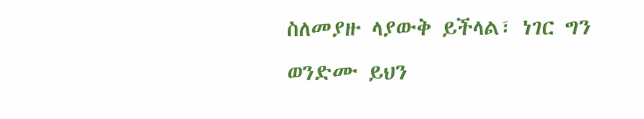ስለመያዙ ላያውቅ ይችላል፣ ነገር ግን ወንድሙ ይህን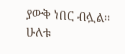ያውቅ ነበር ብሏል፡፡
ሁለቱ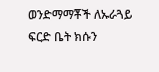ወንድማማቾች ለኡራጓይ ፍርድ ቤት ክሱን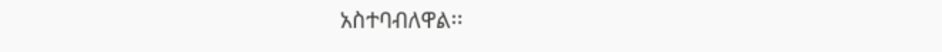አስተባብለዋል፡፡